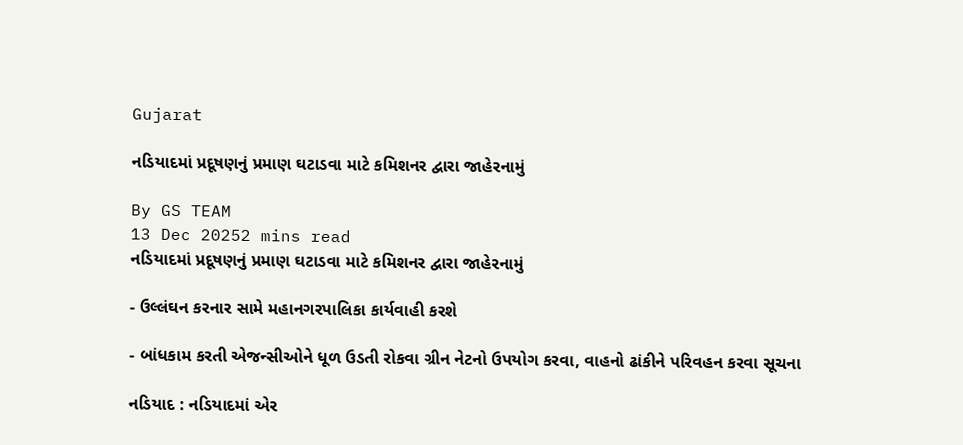Gujarat

નડિયાદમાં પ્રદૂષણનું પ્રમાણ ઘટાડવા માટે કમિશનર દ્વારા જાહેરનામું

By GS TEAM
13 Dec 20252 mins read
નડિયાદમાં પ્રદૂષણનું પ્રમાણ ઘટાડવા માટે કમિશનર દ્વારા જાહેરનામું

- ઉલ્લંઘન કરનાર સામે મહાનગરપાલિકા કાર્યવાહી કરશે

- બાંધકામ કરતી એજન્સીઓને ધૂળ ઉડતી રોકવા ગ્રીન નેટનો ઉપયોગ કરવા, વાહનો ઢાંકીને પરિવહન કરવા સૂચના

નડિયાદ : નડિયાદમાં એર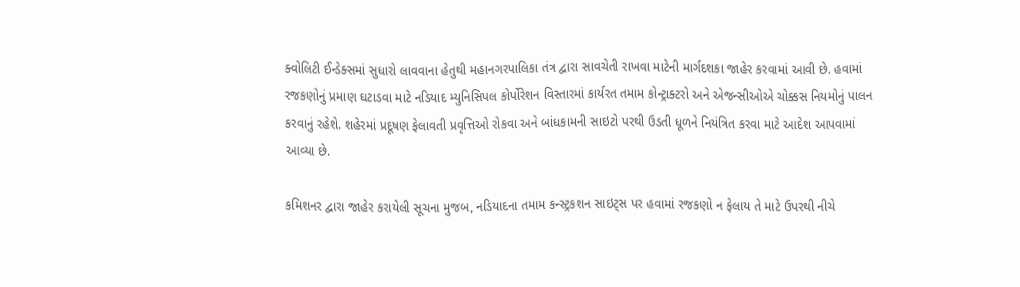ક્વોલિટી ઈન્ડેક્સમાં સુધારો લાવવાના હેતુથી મહાનગરપાલિકા તંત્ર દ્વારા સાવચેતી રાખવા માટેની માર્ગદશકા જાહેર કરવામાં આવી છે. હવામાં રજકણોનું પ્રમાણ ઘટાડવા માટે નડિયાદ મ્યુનિસિપલ કોર્પોરેશન વિસ્તારમાં કાર્યરત તમામ કોન્ટ્રાક્ટરો અને એજન્સીઓએ ચોક્કસ નિયમોનું પાલન કરવાનું રહેશે. શહેરમાં પ્રદૂષણ ફેલાવતી પ્રવૃત્તિઓ રોકવા અને બાંધકામની સાઇટો પરથી ઉડતી ધૂળને નિયંત્રિત કરવા માટે આદેશ આપવામાં આવ્યા છે.

કમિશનર દ્વારા જાહેર કરાયેલી સૂચના મુજબ, નડિયાદના તમામ કન્સ્ટ્રકશન સાઇટ્સ પર હવામાં રજકણો ન ફેલાય તે માટે ઉપરથી નીચે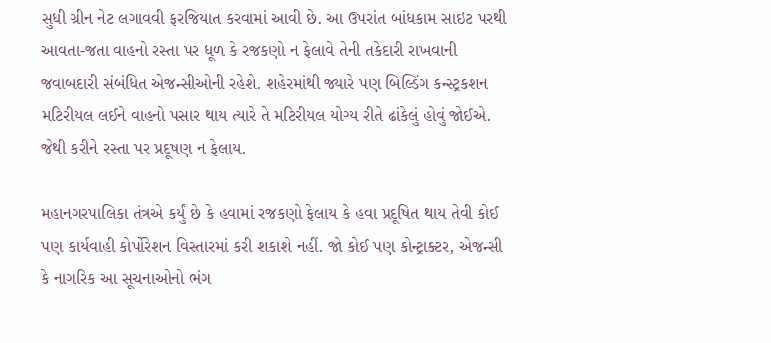સુધી ગ્રીન નેટ લગાવવી ફરજિયાત કરવામાં આવી છે. આ ઉપરાંત બાંધકામ સાઇટ પરથી આવતા-જતા વાહનો રસ્તા પર ધૂળ કે રજકણો ન ફેલાવે તેની તકેદારી રાખવાની જવાબદારી સંબંધિત એજન્સીઓની રહેશે. શહેરમાંથી જ્યારે પણ બિલ્ડિંગ કન્સ્ટ્રકશન મટિરીયલ લઈને વાહનો પસાર થાય ત્યારે તે મટિરીયલ યોગ્ય રીતે ઢાંકેલું હોવું જોઈએ. જેથી કરીને રસ્તા પર પ્રદૂષણ ન ફેલાય.

મહાનગરપાલિકા તંત્રએ કર્યું છે કે હવામાં રજકણો ફેલાય કે હવા પ્રદૂષિત થાય તેવી કોઈ પણ કાર્યવાહી કોર્પોરેશન વિસ્તારમાં કરી શકાશે નહીં. જો કોઈ પણ કોન્ટ્રાક્ટર, એજન્સી કે નાગરિક આ સૂચનાઓનો ભંગ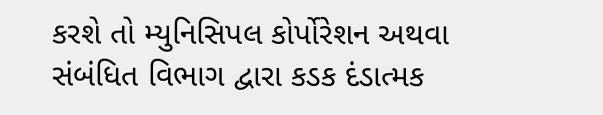કરશે તો મ્યુનિસિપલ કોર્પોરેશન અથવા સંબંધિત વિભાગ દ્વારા કડક દંડાત્મક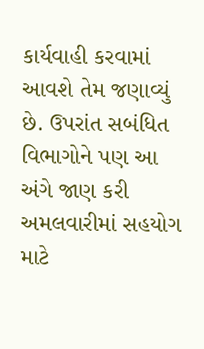કાર્યવાહી કરવામાં આવશે તેમ જણાવ્યું છે. ઉપરાંત સબંધિત વિભાગોને પણ આ અંગે જાણ કરી અમલવારીમાં સહયોગ માટે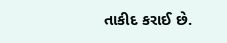તાકીદ કરાઈ છે.